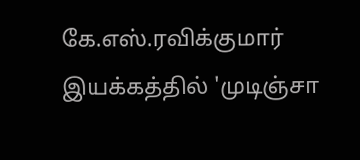கே.எஸ்.ரவிக்குமார் இயக்கத்தில் 'முடிஞ்சா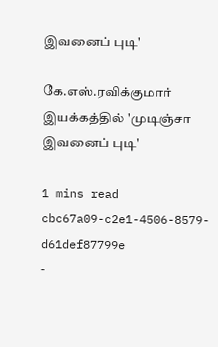இவனைப் புடி'

கே.எஸ்.ரவிக்குமார் இயக்கத்தில் 'முடிஞ்சா இவனைப் புடி'

1 mins read
cbc67a09-c2e1-4506-8579-d61def87799e
-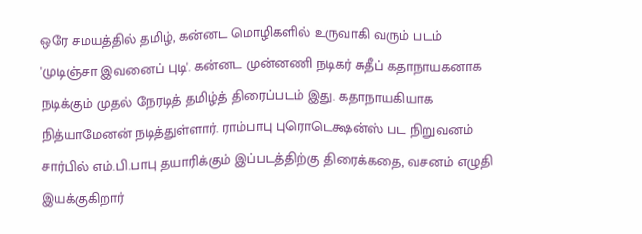ஒரே சமயத்தில் தமிழ், கன்னட மொழிகளில் உருவாகி வரும் படம் 'முடிஞ்சா இவனைப் புடி'. கன்னட முன்னணி நடிகர் சுதீப் கதாநாயகனாக நடிக்கும் முதல் நேரடித் தமிழ்த் திரைப்படம் இது. கதாநாயகியாக நித்யாமேனன் நடித்துள்ளார். ராம்பாபு புரொடெக்ஷன்ஸ் பட நிறுவனம் சார்பில் எம்.பி.பாபு தயாரிக்கும் இப்படத்திற்கு திரைக்கதை, வசனம் எழுதி இயக்குகிறார்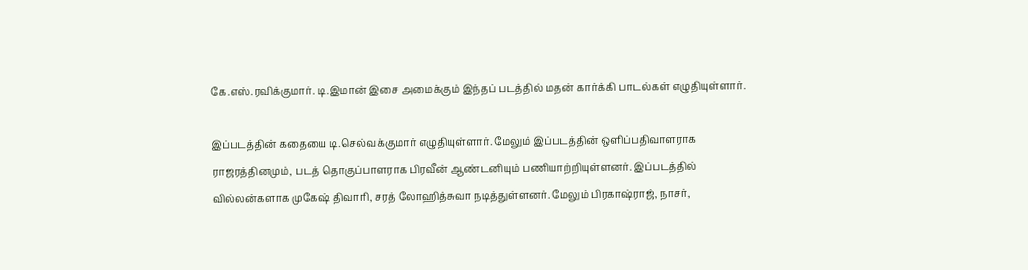கே.எஸ்.ரவிக்குமார். டி.இமான் இசை அமைக்கும் இந்தப் படத்தில் மதன் கார்க்கி பாடல்கள் எழுதியுள்ளார்.

இப்படத்தின் கதையை டி.செல்வக்குமார் எழுதியுள்ளார். மேலும் இப்படத்தின் ஒளிப்பதிவாளராக ராஜரத்தினமும், படத் தொகுப்பாளராக பிரவீன் ஆண்டனியும் பணியாற்றியுள்ளனர். இப்படத்தில் வில்லன்களாக முகேஷ் திவாரி, சரத் லோஹித்சுவா நடித்துள்ளனர். மேலும் பிரகாஷ்ராஜ், நாசர்,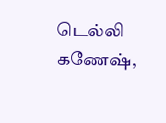டெல்லி கணேஷ்,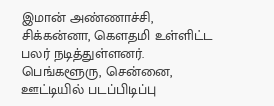இமான் அண்ணாச்சி, சிக்கன்னா, கெளதமி உள்ளிட்ட பலர் நடித்துள்ளனர். பெங்களூரு, சென்னை, ஊட்டியில் படப்பிடிப்பு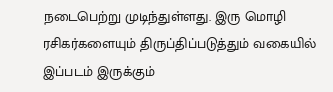நடைபெற்று முடிந்துள்ளது. இரு மொழி ரசிகர்களையும் திருப்திப்படுத்தும் வகையில் இப்படம் இருக்கும்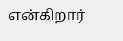என்கிறார்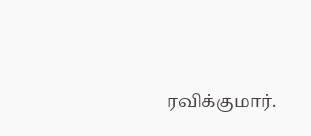ரவிக்குமார்.